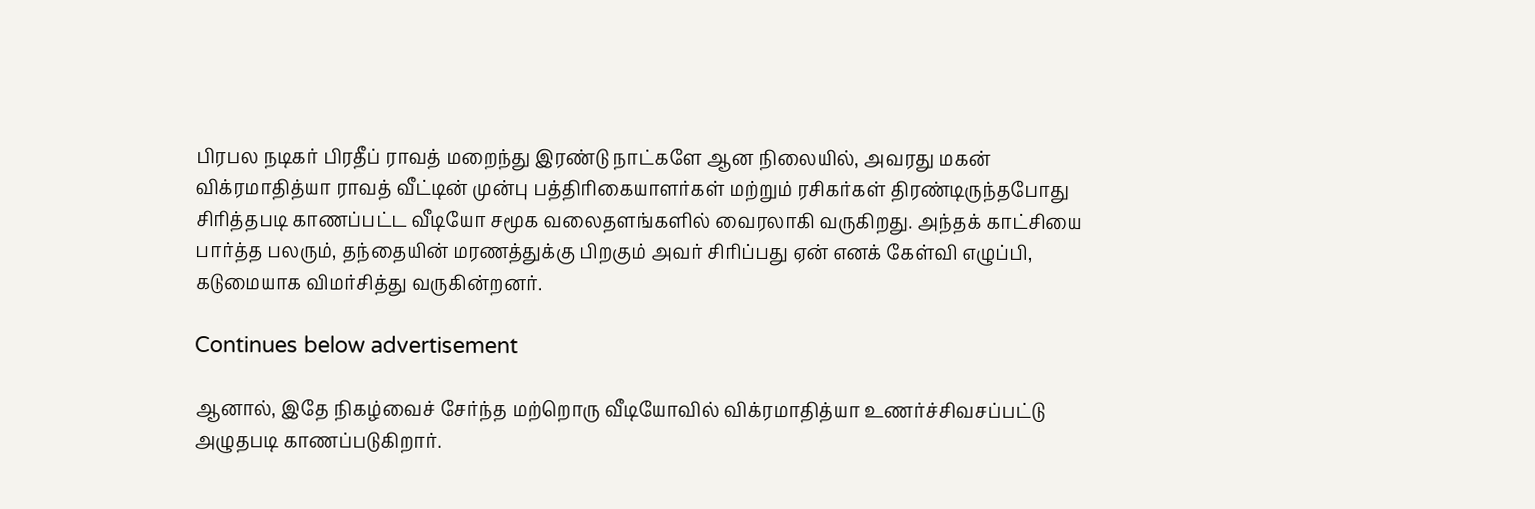பிரபல நடிகர் பிரதீப் ராவத் மறைந்து இரண்டு நாட்களே ஆன நிலையில், அவரது மகன் விக்ரமாதித்யா ராவத் வீட்டின் முன்பு பத்திரிகையாளர்கள் மற்றும் ரசிகர்கள் திரண்டிருந்தபோது சிரித்தபடி காணப்பட்ட வீடியோ சமூக வலைதளங்களில் வைரலாகி வருகிறது. அந்தக் காட்சியை பார்த்த பலரும், தந்தையின் மரணத்துக்கு பிறகும் அவர் சிரிப்பது ஏன் எனக் கேள்வி எழுப்பி, கடுமையாக விமர்சித்து வருகின்றனர்.

Continues below advertisement

ஆனால், இதே நிகழ்வைச் சேர்ந்த மற்றொரு வீடியோவில் விக்ரமாதித்யா உணர்ச்சிவசப்பட்டு அழுதபடி காணப்படுகிறார்.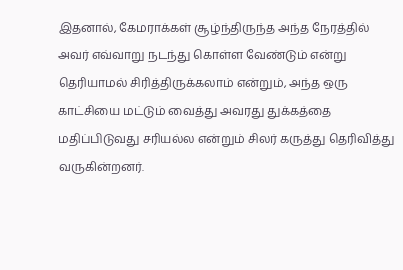இதனால், கேமராக்கள் சூழ்ந்திருந்த அந்த நேரத்தில் அவர் எவ்வாறு நடந்து கொள்ள வேண்டும் என்று தெரியாமல் சிரித்திருக்கலாம் என்றும், அந்த ஒரு காட்சியை மட்டும் வைத்து அவரது துக்கத்தை மதிப்பிடுவது சரியல்ல என்றும் சிலர் கருத்து தெரிவித்து வருகின்றனர்.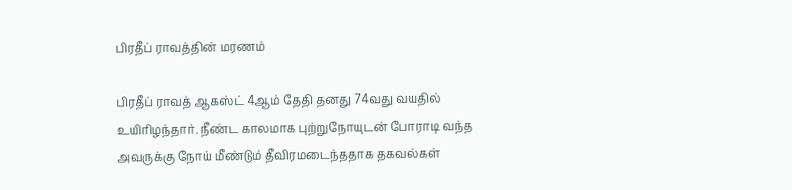பிரதீப் ராவத்தின் மரணம்

பிரதீப் ராவத் ஆகஸ்ட் 4ஆம் தேதி தனது 74வது வயதில் உயிரிழந்தார். நீண்ட காலமாக புற்றுநோயுடன் போராடி வந்த அவருக்கு நோய் மீண்டும் தீவிரமடைந்ததாக தகவல்கள்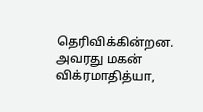தெரிவிக்கின்றன. அவரது மகன் விக்ரமாதித்யா,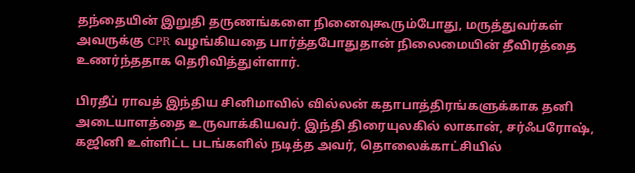தந்தையின் இறுதி தருணங்களை நினைவுகூரும்போது, மருத்துவர்கள் அவருக்கு CPR வழங்கியதை பார்த்தபோதுதான் நிலைமையின் தீவிரத்தை உணர்ந்ததாக தெரிவித்துள்ளார்.

பிரதீப் ராவத் இந்திய சினிமாவில் வில்லன் கதாபாத்திரங்களுக்காக தனி அடையாளத்தை உருவாக்கியவர். இந்தி திரையுலகில் லாகான், சர்ஃபரோஷ், கஜினி உள்ளிட்ட படங்களில் நடித்த அவர், தொலைக்காட்சியில்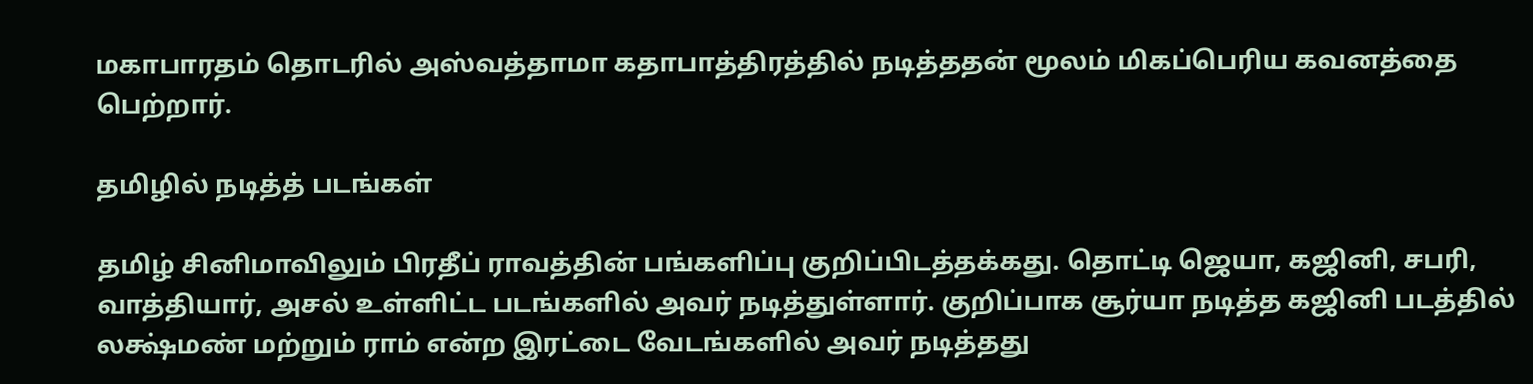மகாபாரதம் தொடரில் அஸ்வத்தாமா கதாபாத்திரத்தில் நடித்ததன் மூலம் மிகப்பெரிய கவனத்தை பெற்றார்.

தமிழில் நடித்த் படங்கள்

தமிழ் சினிமாவிலும் பிரதீப் ராவத்தின் பங்களிப்பு குறிப்பிடத்தக்கது. தொட்டி ஜெயா, கஜினி, சபரி, வாத்தியார், அசல் உள்ளிட்ட படங்களில் அவர் நடித்துள்ளார். குறிப்பாக சூர்யா நடித்த கஜினி படத்தில் லக்ஷ்மண் மற்றும் ராம் என்ற இரட்டை வேடங்களில் அவர் நடித்தது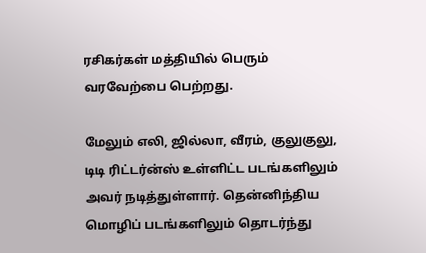ரசிகர்கள் மத்தியில் பெரும் வரவேற்பை பெற்றது.

மேலும் எலி, ஜில்லா, வீரம், குலுகுலு, டிடி ரிட்டர்ன்ஸ் உள்ளிட்ட படங்களிலும் அவர் நடித்துள்ளார். தென்னிந்திய மொழிப் படங்களிலும் தொடர்ந்து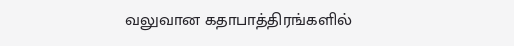வலுவான கதாபாத்திரங்களில்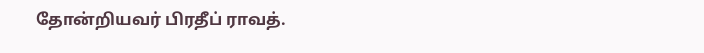தோன்றியவர் பிரதீப் ராவத்.